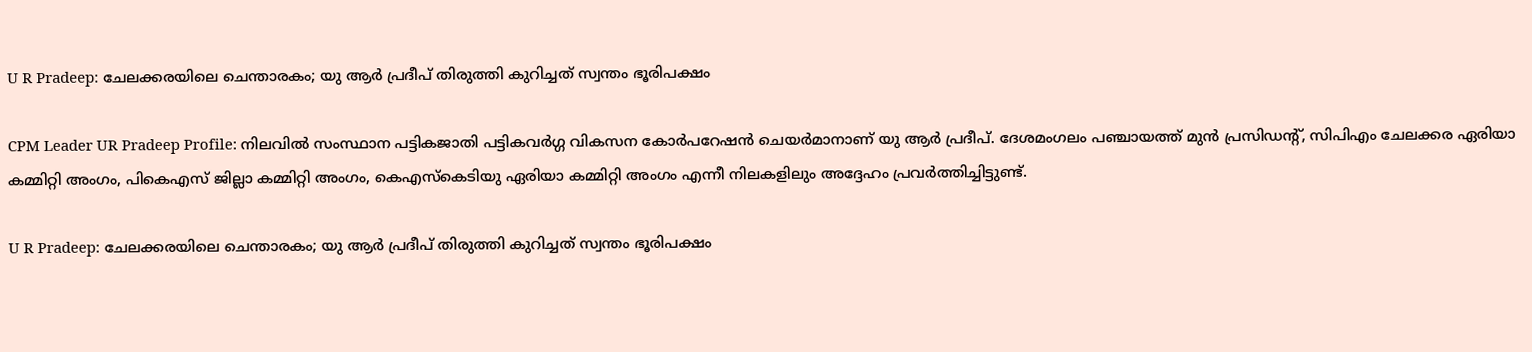U R Pradeep: ചേലക്കരയിലെ ചെന്താരകം; യു ആർ പ്രദീപ് തിരുത്തി കുറിച്ചത് സ്വന്തം ഭൂരിപക്ഷം

CPM Leader UR Pradeep Profile: നിലവിൽ സംസ്ഥാന പട്ടികജാതി പട്ടികവർഗ്ഗ വികസന കോർപറേഷൻ ചെയർമാനാണ് യു ആർ പ്രദീപ്. ദേശമംഗലം പഞ്ചായത്ത് മുൻ പ്രസിഡന്റ്, സിപിഎം ചേലക്കര ഏരിയാ കമ്മിറ്റി അംഗം, പികെഎസ് ജില്ലാ കമ്മിറ്റി അംഗം, കെഎസ്കെടിയു ഏരിയാ കമ്മിറ്റി അംഗം എന്നീ നിലകളിലും അദ്ദേഹം പ്രവർത്തിച്ചിട്ടുണ്ട്.

U R Pradeep: ചേലക്കരയിലെ ചെന്താരകം; യു ആർ പ്രദീപ് തിരുത്തി കുറിച്ചത് സ്വന്തം ഭൂരിപക്ഷം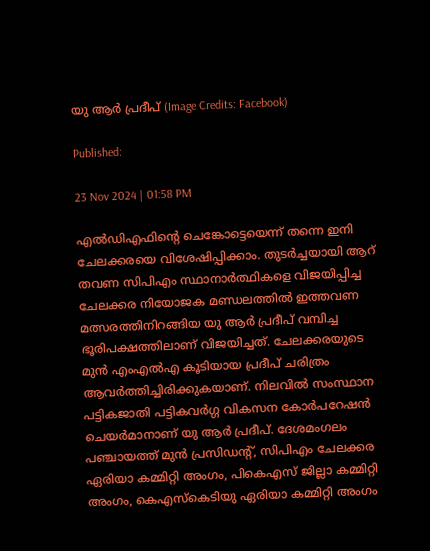യു ആർ പ്രദീപ് (Image Credits: Facebook)

Published:

23 Nov 2024 | 01:58 PM

എൽഡിഎഫിൻ്റെ ചെങ്കോട്ടെയെന്ന് തന്നെ ഇനി ചേലക്കരയെ വിശേഷിപ്പിക്കാം. തുടർച്ചയായി ആറ് തവണ സിപിഎം സ്ഥാനാർത്ഥികളെ വിജയിപ്പിച്ച ചേലക്കര നിയോജക മണ്ഡലത്തിൽ ഇത്തവണ മത്സരത്തിനിറങ്ങിയ യു ആർ പ്രദീപ് വമ്പിച്ച ഭൂരിപക്ഷത്തിലാണ് വിജയിച്ചത്. ചേലക്കരയുടെ മുൻ എംഎൽഎ കൂടിയായ പ്രദീപ് ചരിത്രം ആവർത്തിച്ചിരിക്കുകയാണ്. നിലവിൽ സംസ്ഥാന പട്ടികജാതി പട്ടികവർഗ്ഗ വികസന കോർപറേഷൻ ചെയർമാനാണ് യു ആർ പ്രദീപ്. ദേശമംഗലം പഞ്ചായത്ത് മുൻ പ്രസിഡന്റ്, സിപിഎം ചേലക്കര ഏരിയാ കമ്മിറ്റി അംഗം, പികെഎസ് ജില്ലാ കമ്മിറ്റി അംഗം, കെഎസ്കെടിയു ഏരിയാ കമ്മിറ്റി അംഗം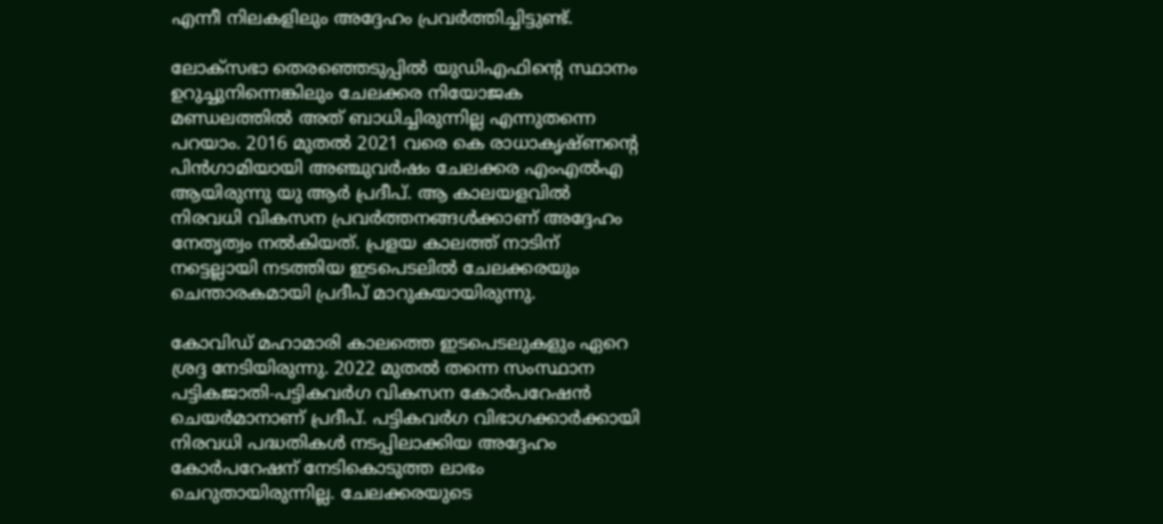എന്നീ നിലകളിലും അദ്ദേഹം പ്രവർത്തിച്ചിട്ടുണ്ട്.

ലോക്സഭാ തെരഞ്ഞെടുപ്പിൽ യുഡിഎഫിൻ്റെ സ്ഥാനം ഉറുച്ചുനിന്നെങ്കിലും ചേലക്കര നിയോജക മണ്ഡലത്തിൽ അത് ബാധിച്ചിരുന്നില്ല എന്നുതന്നെ പറയാം. 2016 മുതൽ 2021 വരെ കെ രാധാകൃഷ്ണന്റെ പിൻഗാമിയായി അഞ്ചുവർഷം ചേലക്കര എംഎൽഎ ആയിരുന്നു യു ആർ പ്രദീപ്. ആ കാലയളവിൽ നിരവധി വികസന പ്രവർത്തനങ്ങൾക്കാണ് അദ്ദേഹം നേതൃത്വം നൽകിയത്. പ്രളയ കാലത്ത് നാടിന് നട്ടെല്ലായി നടത്തിയ ഇടപെടലിൽ ചേലക്കരയും ചെന്താരകമായി പ്രദീപ് മാറുകയായിരുന്നു.

കോവിഡ് മഹാമാരി കാലത്തെ ഇടപെടലുകളും ഏറെ ശ്രദ്ദ നേടിയിരുന്നു. 2022 മുതൽ തന്നെ സംസ്ഥാന പട്ടികജാതി-പട്ടികവർഗ വികസന കോർപറേഷൻ ചെയർമാനാണ് പ്രദീപ്. പട്ടികവർഗ വിഭാഗക്കാർക്കായി നിരവധി പദ്ധതികൾ നടപ്പിലാക്കിയ അദ്ദേഹം കോർപറേഷന് നേടികൊടുത്ത ലാഭം ചെറുതായിരുന്നില്ല. ചേലക്കരയുടെ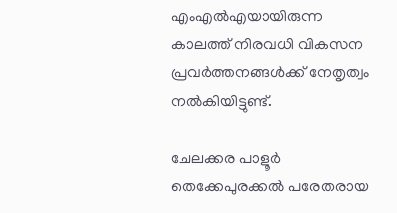എംഎൽഎയായിരുന്ന കാലത്ത് നിരവധി വികസന പ്രവർത്തനങ്ങൾക്ക് നേതൃത്വം നൽകിയിട്ടുണ്ട്.

ചേലക്കര പാളൂർ തെക്കേപുരക്കൽ പരേതരായ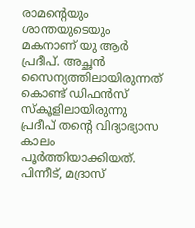രാമന്റെയും ശാന്തയുടെയും മകനാണ് യു ആർ പ്രദീപ്. അച്ഛൻ സൈന്യത്തിലായിരുന്നത് കൊണ്ട് ഡിഫൻസ് സ്കൂളിലായിരുന്നു പ്രദീപ് തൻ്റെ വിദ്യാഭ്യാസ കാലം പൂർത്തിയാക്കിയത്. പിന്നീട്, മദ്രാസ്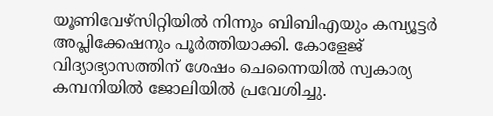യൂണിവേഴ്സിറ്റിയിൽ നിന്നും ബിബിഎയും കമ്പ്യൂട്ടർ അപ്ലിക്കേഷനും പൂർത്തിയാക്കി. കോളേജ് വിദ്യാഭ്യാസത്തിന് ശേഷം ചെന്നൈയിൽ സ്വകാര്യ കമ്പനിയിൽ ജോലിയിൽ പ്രവേശിച്ചു.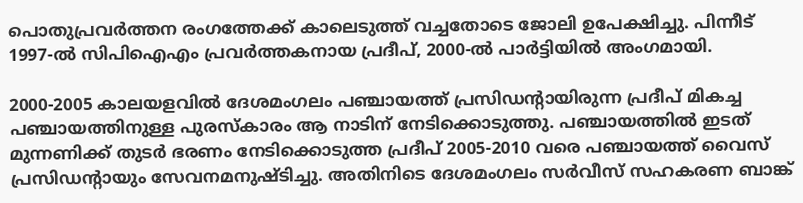പൊതുപ്രവർത്തന രംഗത്തേക്ക് കാലെടുത്ത് വച്ചതോടെ ജോലി ഉപേക്ഷിച്ചു. പിന്നീട് 1997-ൽ സിപിഐഎം പ്രവർത്തകനായ പ്രദീപ്, 2000-ൽ പാർട്ടിയിൽ അംഗമായി.

2000-2005 കാലയളവിൽ ദേശമംഗലം പഞ്ചായത്ത് പ്രസിഡന്റായിരുന്ന പ്രദീപ് മികച്ച പഞ്ചായത്തിനുള്ള പുരസ്‌കാരം ആ നാടിന് നേടിക്കൊടുത്തു. പഞ്ചായത്തിൽ ഇടത് മുന്നണിക്ക് തുടർ ഭരണം നേടിക്കൊടുത്ത പ്രദീപ് 2005-2010 വരെ പഞ്ചായത്ത് വൈസ് പ്രസിഡന്റായും സേവനമനുഷ്ടിച്ചു. അതിനിടെ ദേശമംഗലം സർവീസ് സഹകരണ ബാങ്ക്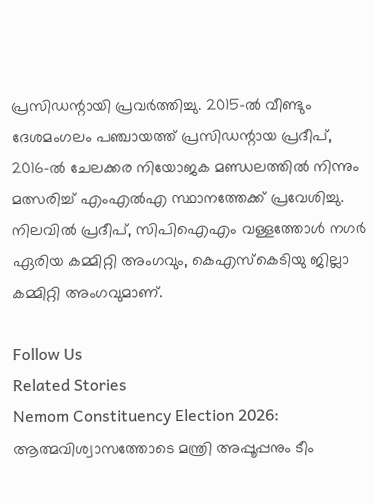പ്രസിഡന്റായി പ്രവർത്തിച്ചു. 2015-ൽ വീണ്ടും ദേശമംഗലം പഞ്ചായത്ത് പ്രസിഡന്റായ പ്രദീപ്, 2016-ൽ ചേലക്കര നിയോജക മണ്ഡലത്തിൽ നിന്നും മത്സരിച്ച് എംഎൽഎ സ്ഥാനത്തേക്ക് പ്രവേശിച്ചു. നിലവിൽ പ്രദീപ്, സിപിഐഎം വള്ളത്തോൾ നഗർ ഏരിയ കമ്മിറ്റി അംഗവും, കെഎസ്കെടിയു ജില്ലാ കമ്മിറ്റി അംഗവുമാണ്.

Follow Us
Related Stories
Nemom Constituency Election 2026: ആത്മവിശ്വാസത്തോടെ മന്ത്രി അപ്പൂപ്പനും ടീം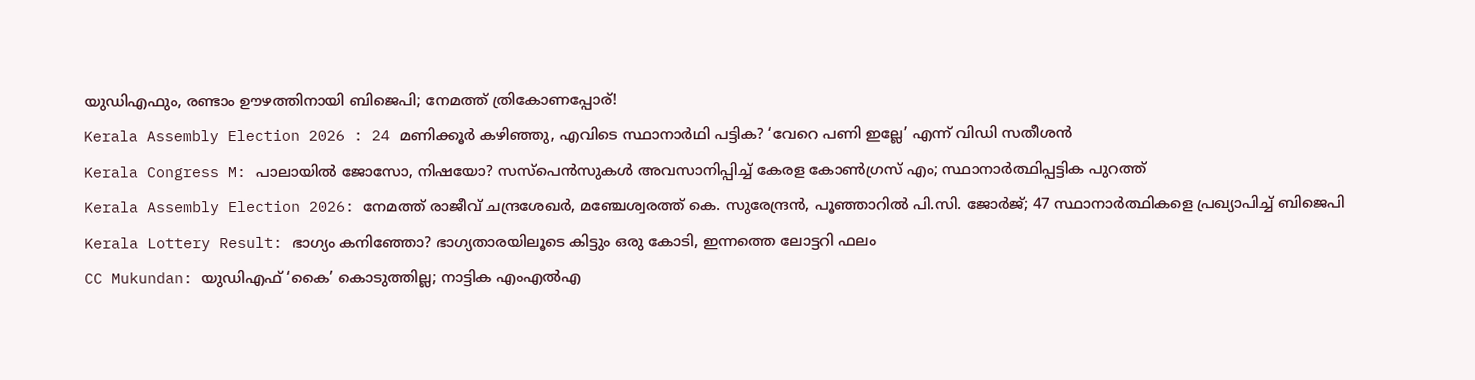യുഡിഎഫും, രണ്ടാം ഊഴത്തിനായി ബിജെപി; നേമത്ത് ത്രികോണപ്പോര്!
Kerala Assembly Election 2026 : 24 മണിക്കൂർ കഴിഞ്ഞു, എവിടെ സ്ഥാനാർഥി പട്ടിക? ‘വേറെ പണി ഇല്ലേ’ എന്ന് വിഡി സതീശൻ
Kerala Congress M: പാലായില്‍ ജോസോ, നിഷയോ? സസ്‌പെന്‍സുകള്‍ അവസാനിപ്പിച്ച് കേരള കോണ്‍ഗ്രസ് എം; സ്ഥാനാര്‍ത്ഥിപ്പട്ടിക പുറത്ത്‌
Kerala Assembly Election 2026: നേമത്ത് രാജീവ് ചന്ദ്രശേഖര്‍, മഞ്ചേശ്വരത്ത് കെ. സുരേന്ദ്രന്‍, പൂഞ്ഞാറില്‍ പി.സി. ജോര്‍ജ്; 47 സ്ഥാനാര്‍ത്ഥികളെ പ്രഖ്യാപിച്ച് ബിജെപി
Kerala Lottery Result: ഭാഗ്യം കനിഞ്ഞോ? ഭാഗ്യതാരയിലൂടെ കിട്ടും ഒരു കോടി, ഇന്നത്തെ ലോട്ടറി ഫലം
CC Mukundan: യുഡിഎഫ് ‘കൈ’ കൊടുത്തില്ല; നാട്ടിക എംഎൽഎ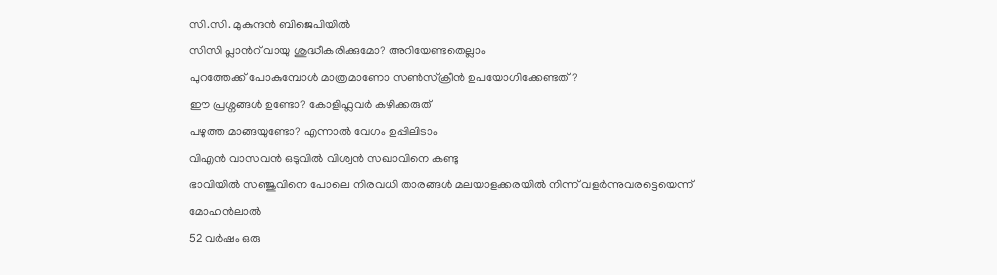സി.സി. മുകുന്ദൻ ബിജെപിയിൽ
സിസി പ്ലാന്‍റ് വായു ശുദ്ധീകരിക്കുമോ? അറിയേണ്ടതെല്ലാം
പുറത്തേക്ക് പോകുമ്പോള്‍ മാത്രമാണോ സണ്‍സ്‌ക്രീന്‍ ഉപയോഗിക്കേണ്ടത്?
ഈ പ്രശ്നങ്ങൾ ഉണ്ടോ? കോളിഫ്ലവർ കഴിക്കരുത്
പഴുത്ത മാങ്ങയുണ്ടോ? എന്നാല്‍ വേഗം ഉപ്പിലിടാം
വിഎൻ വാസവൻ ഒടുവിൽ വിശ്വൻ സഖാവിനെ കണ്ടു
ഭാവിയില്‍ സഞ്ജുവിനെ പോലെ നിരവധി താരങ്ങള്‍ മലയാളക്കരയില്‍ നിന്ന്‌ വളര്‍ന്നുവരട്ടെയെന്ന് മോഹന്‍ലാല്‍
52 വർഷം ഒരു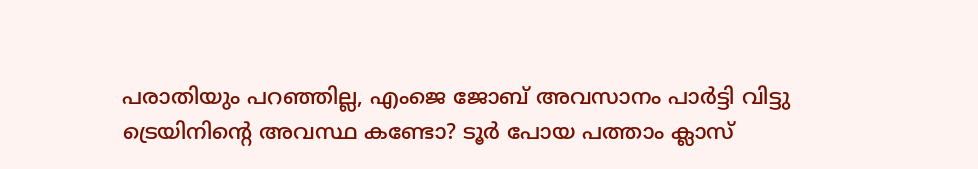പരാതിയും പറഞ്ഞില്ല, എംജെ ജോബ് അവസാനം പാർട്ടി വിട്ടു
ട്രെയിനിന്റെ അവസ്ഥ കണ്ടോ? ടൂര്‍ പോയ പത്താം ക്ലാസ്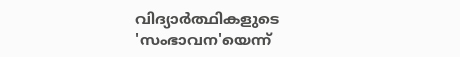വിദ്യാര്‍ത്ഥികളുടെ 'സംഭാവന'യെന്ന്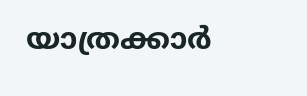യാത്രക്കാര്‍